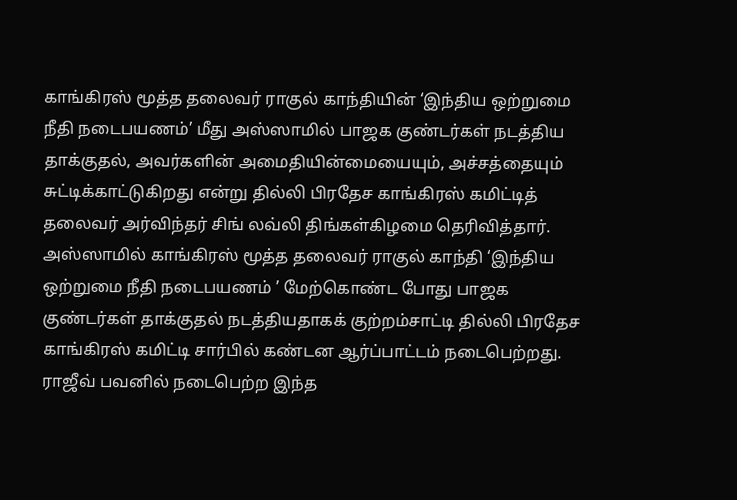காங்கிரஸ் மூத்த தலைவர் ராகுல் காந்தியின் ‘இந்திய ஒற்றுமை நீதி நடைபயணம்’ மீது அஸ்ஸாமில் பாஜக குண்டர்கள் நடத்திய தாக்குதல், அவர்களின் அமைதியின்மையையும், அச்சத்தையும் சுட்டிக்காட்டுகிறது என்று தில்லி பிரதேச காங்கிரஸ் கமிட்டித் தலைவர் அர்விந்தர் சிங் லவ்லி திங்கள்கிழமை தெரிவித்தார்.
அஸ்ஸாமில் காங்கிரஸ் மூத்த தலைவர் ராகுல் காந்தி ‘இந்திய ஒற்றுமை நீதி நடைபயணம் ’ மேற்கொண்ட போது பாஜக குண்டர்கள் தாக்குதல் நடத்தியதாகக் குற்றம்சாட்டி தில்லி பிரதேச காங்கிரஸ் கமிட்டி சார்பில் கண்டன ஆர்ப்பாட்டம் நடைபெற்றது. ராஜீவ் பவனில் நடைபெற்ற இந்த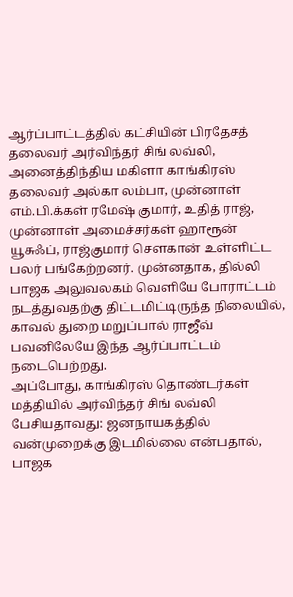ஆர்ப்பாட்டத்தில் கட்சியின் பிரதேசத் தலைவர் அர்விந்தர் சிங் லவ்லி,
அனைத்திந்திய மகிளா காங்கிரஸ் தலைவர் அல்கா லம்பா, முன்னாள் எம்.பி.க்கள் ரமேஷ் குமார், உதித் ராஜ், முன்னாள் அமைச்சர்கள் ஹாரூன் யூசுஃப், ராஜ்குமார் செளகான் உள்ளிட்ட பலர் பங்கேற்றனர். முன்னதாக, தில்லி பாஜக அலுவலகம் வெளியே போராட்டம் நடத்துவதற்கு திட்டமிட்டிருந்த நிலையில், காவல் துறை மறுப்பால் ராஜீவ் பவனிலேயே இந்த ஆர்ப்பாட்டம் நடைபெற்றது.
அப்போது, காங்கிரஸ் தொண்டர்கள் மத்தியில் அர்விந்தர் சிங் லவ்லி பேசியதாவது: ஜனநாயகத்தில் வன்முறைக்கு இடமில்லை என்பதால், பாஜக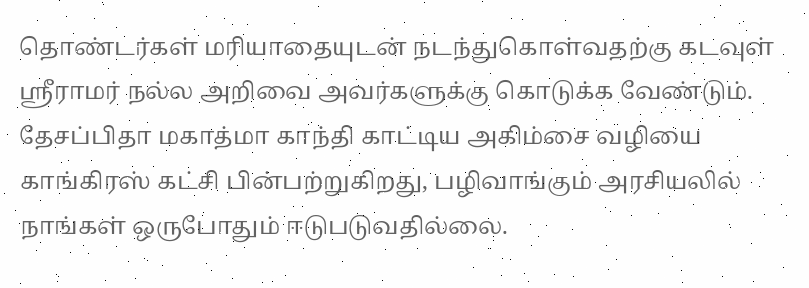தொண்டர்கள் மரியாதையுடன் நடந்துகொள்வதற்கு கடவுள் ஸ்ரீராமர் நல்ல அறிவை அவர்களுக்கு கொடுக்க வேண்டும். தேசப்பிதா மகாத்மா காந்தி காட்டிய அகிம்சை வழியை காங்கிரஸ் கட்சி பின்பற்றுகிறது, பழிவாங்கும் அரசியலில் நாங்கள் ஒருபோதும் ஈடுபடுவதில்லை.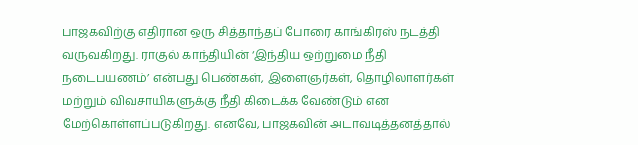பாஜகவிற்கு எதிரான ஒரு சித்தாந்தப் போரை காங்கிரஸ் நடத்தி வருவகிறது. ராகுல் காந்தியின் ‘இந்திய ஒற்றுமை நீதி நடைபயணம்’ என்பது பெண்கள், இளைஞர்கள், தொழிலாளர்கள் மற்றும் விவசாயிகளுக்கு நீதி கிடைக்க வேண்டும் என மேற்கொள்ளப்படுகிறது. எனவே, பாஜகவின் அடாவடித்தனத்தால்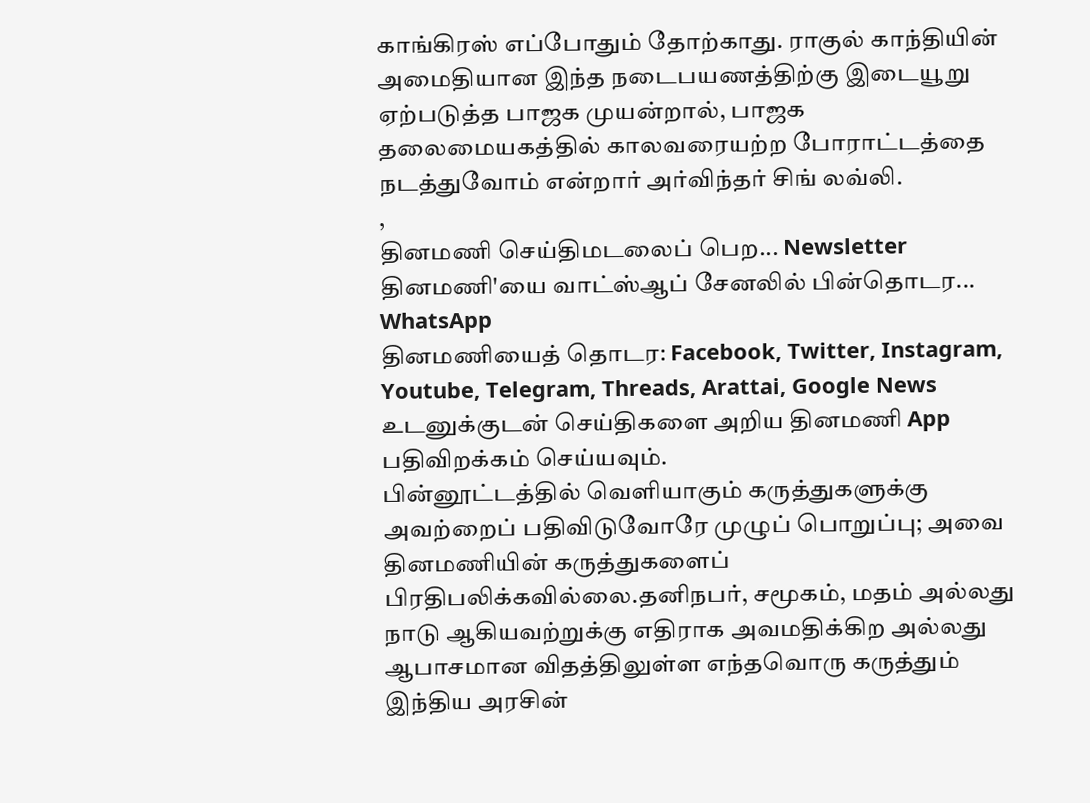காங்கிரஸ் எப்போதும் தோற்காது. ராகுல் காந்தியின் அமைதியான இந்த நடைபயணத்திற்கு இடையூறு ஏற்படுத்த பாஜக முயன்றால், பாஜக தலைமையகத்தில் காலவரையற்ற போராட்டத்தை நடத்துவோம் என்றார் அர்விந்தர் சிங் லவ்லி.
,
தினமணி செய்திமடலைப் பெற... Newsletter
தினமணி'யை வாட்ஸ்ஆப் சேனலில் பின்தொடர... WhatsApp
தினமணியைத் தொடர: Facebook, Twitter, Instagram, Youtube, Telegram, Threads, Arattai, Google News
உடனுக்குடன் செய்திகளை அறிய தினமணி App பதிவிறக்கம் செய்யவும்.
பின்னூட்டத்தில் வெளியாகும் கருத்துகளுக்கு அவற்றைப் பதிவிடுவோரே முழுப் பொறுப்பு; அவை தினமணியின் கருத்துகளைப் பிரதிபலிக்கவில்லை.தனிநபர், சமூகம், மதம் அல்லது நாடு ஆகியவற்றுக்கு எதிராக அவமதிக்கிற அல்லது ஆபாசமான விதத்திலுள்ள எந்தவொரு கருத்தும் இந்திய அரசின்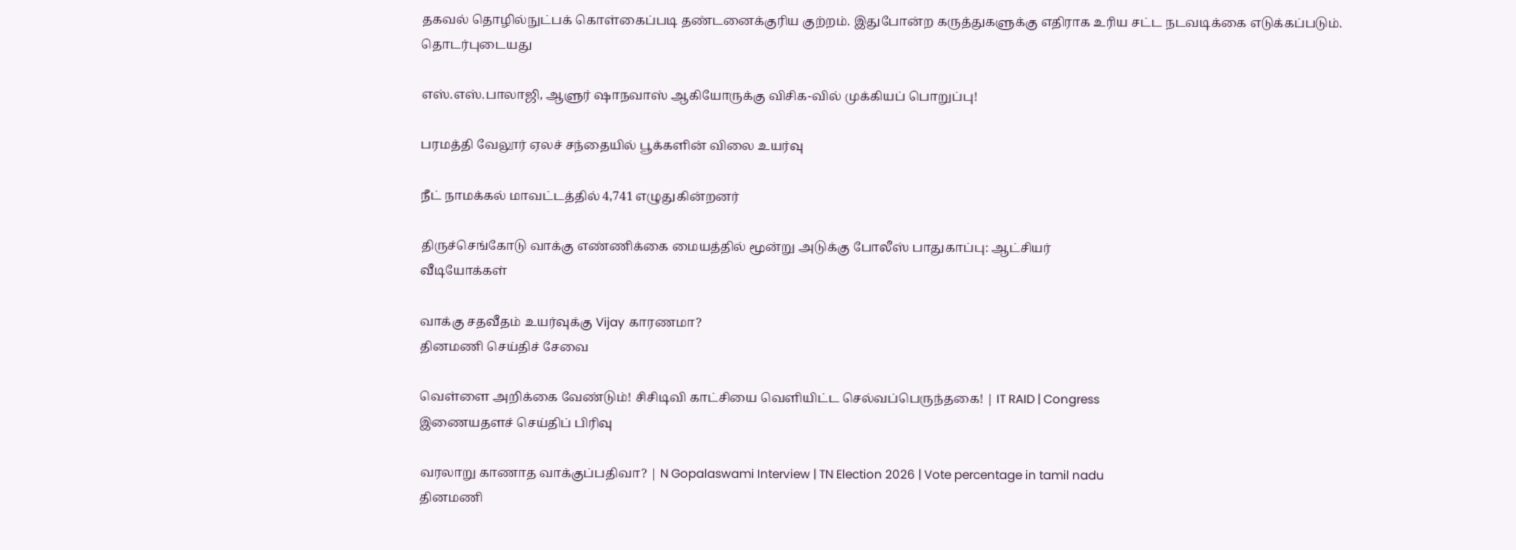தகவல் தொழில்நுட்பக் கொள்கைப்படி தண்டனைக்குரிய குற்றம். இதுபோன்ற கருத்துகளுக்கு எதிராக உரிய சட்ட நடவடிக்கை எடுக்கப்படும்.
தொடர்புடையது

எஸ்.எஸ்.பாலாஜி, ஆளுர் ஷாநவாஸ் ஆகியோருக்கு விசிக-வில் முக்கியப் பொறுப்பு!

பரமத்தி வேலூர் ஏலச் சந்தையில் பூக்களின் விலை உயர்வு

நீட் நாமக்கல் மாவட்டத்தில் 4,741 எழுதுகின்றனர்

திருச்செங்கோடு வாக்கு எண்ணிக்கை மையத்தில் மூன்று அடுக்கு போலீஸ் பாதுகாப்பு: ஆட்சியர்
வீடியோக்கள்

வாக்கு சதவீதம் உயர்வுக்கு Vijay காரணமா?
தினமணி செய்திச் சேவை

வெள்ளை அறிக்கை வேண்டும்! சிசிடிவி காட்சியை வெளியிட்ட செல்வப்பெருந்தகை! | IT RAID | Congress
இணையதளச் செய்திப் பிரிவு

வரலாறு காணாத வாக்குப்பதிவா? | N Gopalaswami Interview | TN Election 2026 | Vote percentage in tamil nadu
தினமணி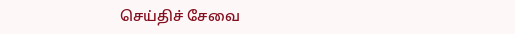செய்திச் சேவை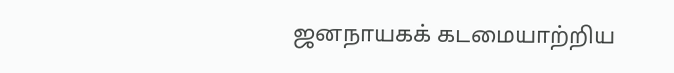ஜனநாயகக் கடமையாற்றிய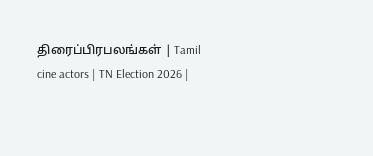திரைப்பிரபலங்கள் | Tamil cine actors | TN Election 2026 |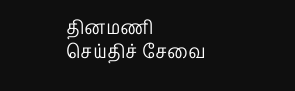தினமணி செய்திச் சேவை